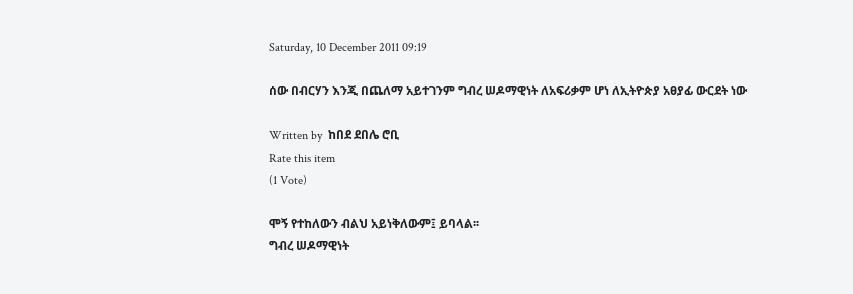Saturday, 10 December 2011 09:19

ሰው በብርሃን እንጂ በጨለማ አይተገንም ግብረ ሠዶማዊነት ለአፍሪቃም ሆነ ለኢትዮጵያ አፀያፊ ውርደት ነው

Written by  ከበደ ደበሌ ሮቢ
Rate this item
(1 Vote)

ሞኝ የተከለውን ብልህ አይነቅለውም፤ ይባላል፡፡
ግብረ ሠዶማዊነት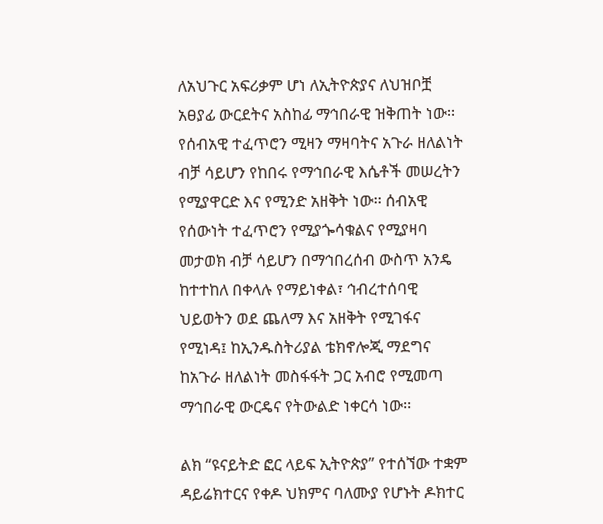ለአህጉር አፍሪቃም ሆነ ለኢትዮጵያና ለህዝቦቿ አፀያፊ ውርደትና አስከፊ ማኅበራዊ ዝቅጠት ነው፡፡ የሰብአዊ ተፈጥሮን ሚዛን ማዛባትና አጉራ ዘለልነት ብቻ ሳይሆን የከበሩ የማኅበራዊ እሴቶች መሠረትን የሚያዋርድ እና የሚንድ አዘቅት ነው፡፡ ሰብአዊ የሰውነት ተፈጥሮን የሚያጐሳቁልና የሚያዛባ መታወክ ብቻ ሳይሆን በማኅበረሰብ ውስጥ አንዴ ከተተከለ በቀላሉ የማይነቀል፣ ኅብረተሰባዊ ህይወትን ወደ ጨለማ እና አዘቅት የሚገፋና የሚነዳ፤ ከኢንዱስትሪያል ቴክኖሎጂ ማደግና ከአጉራ ዘለልነት መስፋፋት ጋር አብሮ የሚመጣ ማኅበራዊ ውርዴና የትውልድ ነቀርሳ ነው፡፡

ልክ “ዩናይትድ ፎር ላይፍ ኢትዮጵያ” የተሰኘው ተቋም ዳይሬክተርና የቀዶ ህክምና ባለሙያ የሆኑት ዶክተር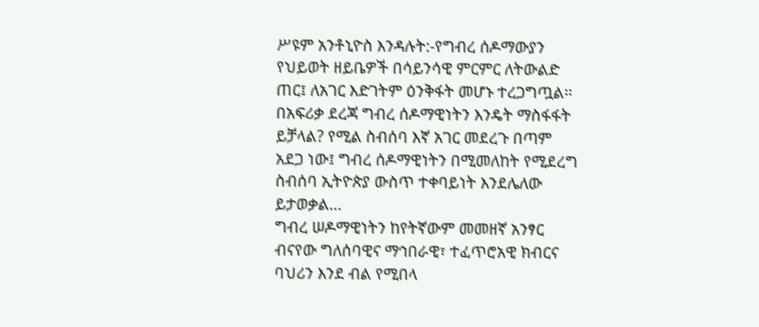ሥዩም አንቶኒዮስ እንዳሉት:-የግብረ ሰዶማውያን የህይወት ዘይቤዎች በሳይንሳዊ ምርምር ለትውልድ ጠር፤ ለአገር እድገትም ዕንቅፋት መሆኑ ተረጋግጧል፡፡ በአፍሪቃ ደረጃ ግብረ ሰዶማዊነትን እንዴት ማስፋፋት ይቻላል? የሚል ስብሰባ እኛ አገር መደረጉ በጣም አደጋ ነው፤ ግብረ ሰዶማዊነትን በሚመለከት የሚደረግ ስብሰባ ኢትዮጵያ ውስጥ ተቀባይነት እንደሌለው ይታወቃል…
ግብረ ሠዶማዊነትን ከየትኛውም መመዘኛ አንፃር ብናየው ግለሰባዊና ማኅበራዊ፣ ተፈጥሮአዊ ክብርና ባህሪን እንደ ብል የሚበላ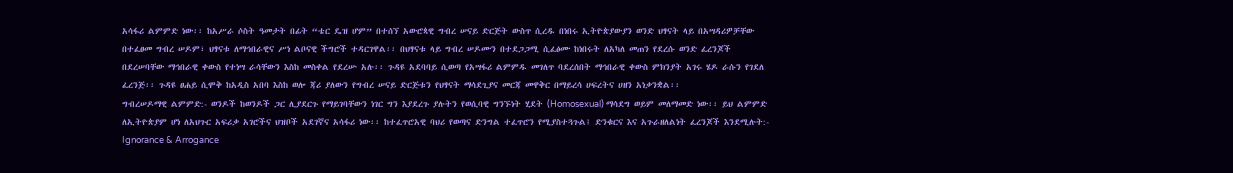አሳፋሪ ልምምድ ነው፡፡ ከአሥራ ሶስት ዓመታት በፊት “ቴር ዴዝ ሆም” በተሰኘ አውሮጳዊ ግብረ ሠናይ ድርጅት ውስጥ ሲረዱ በነበሩ ኢትዮጵያውያን ወንድ ህፃናት ላይ በአሣዳሪዎቻቸው በተፈፀመ ግብረ ሠዶም፣ ህፃናቱ ለማኅበራዊና ሥነ ልቦናዊ ችግሮች ተዳርገዋል፡፡ በህፃናቱ ላይ ግብረ ሠዶሙን በተደጋጋሚ ሲፈፅሙ ከነበሩት ለአካለ መጠን የደረሱ ወንድ ፈረንጆች በደረሠባቸው ማኅበራዊ ቀውስ የተነሣ ራሳቸውን እስከ መስቀል የደረሡ አሉ፡፡ ጉዳዩ አደባባይ ሲወጣ የአሣፋሪ ልምምዱ መገለጥ ባደረሰበት ማኅበራዊ ቀውስ ምክንያት አገሩ ሄዶ ራሱን የገደለ ፈረንጅ፡፡ ጉዳዩ ፀሐይ ሲሞቅ ከአዲስ አበባ እስከ ወሎ ጃሪ ያለውን የግብረ ሠናይ ድርጅቱን የህፃናት ማሳደጊያና መርጃ መዋቅር በማይረሳ ሀፍረትና ሀዘን አነቃንቋል፡፡
ግብረሠዶማዊ ልምምድ:- ወንዶች ከወንዶች ጋር ሊያደርጉ የማይገባቸውን ነገር ግን እያደረጉ ያሉትን የወሲባዊ ግንኙነት ሂደት (Homosexual) ማሳደግ ወይም መለማመድ ነው፡፡ ይህ ልምምድ ለኢትዮጵያም ሆነ ለአህጉር አፍሪቃ አገሮችና ህዝቦች አደገኛና አሳፋሪ ነው፡፡ ከተፈጥሮአዊ ባህሪ የወጣና ድንግል ተፈጥሮን የሚያስተጓጉል፤ ድንቁርና እና አጉራዘለልነት ፈረንጆች እንደሚሉት:- Ignorance & Arrogance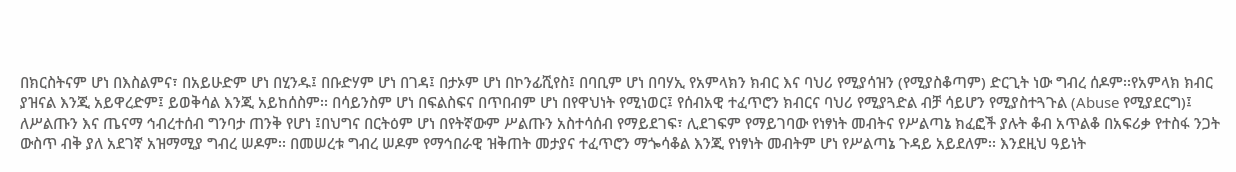በክርስትናም ሆነ በእስልምና፣ በአይሁድም ሆነ በሂንዱ፤ በቡድሃም ሆነ በገዳ፤ በታኦም ሆነ በኮንፊሺየስ፤ በባቢም ሆነ በባሃኢ የአምላክን ክብር እና ባህሪ የሚያሳዝን (የሚያስቆጣም) ድርጊት ነው ግብረ ሰዶም፡፡የአምላክ ክብር ያዝናል እንጂ አይዋረድም፤ ይወቅሳል እንጂ አይከሰስም፡፡ በሳይንስም ሆነ በፍልስፍና በጥበብም ሆነ በየዋህነት የሚነወር፤ የሰብአዊ ተፈጥሮን ክብርና ባህሪ የሚያጓድል ብቻ ሳይሆን የሚያስተጓጉል (Abuse የሚያደርግ)፤ ለሥልጡን እና ጤናማ ኅብረተሰብ ግንባታ ጠንቅ የሆነ ፤በህግና በርትዕም ሆነ በየትኛውም ሥልጡን አስተሳሰብ የማይደገፍ፣ ሊደገፍም የማይገባው የነፃነት መብትና የሥልጣኔ ክፈፎች ያሉት ቆብ አጥልቆ በአፍሪቃ የተስፋ ንጋት ውስጥ ብቅ ያለ አደገኛ አዝማሚያ ግብረ ሠዶም፡፡ በመሠረቱ ግብረ ሠዶም የማኅበራዊ ዝቅጠት መታያና ተፈጥሮን ማጐሳቆል እንጂ የነፃነት መብትም ሆነ የሥልጣኔ ጉዳይ አይደለም፡፡ እንደዚህ ዓይነት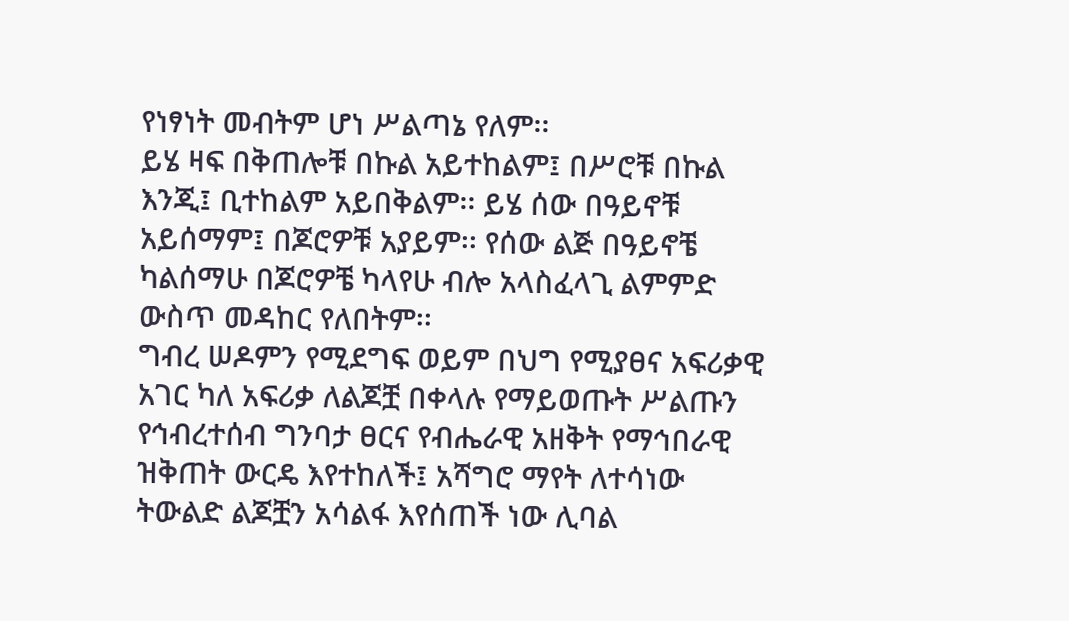የነፃነት መብትም ሆነ ሥልጣኔ የለም፡፡
ይሄ ዛፍ በቅጠሎቹ በኩል አይተከልም፤ በሥሮቹ በኩል እንጂ፤ ቢተከልም አይበቅልም፡፡ ይሄ ሰው በዓይኖቹ አይሰማም፤ በጆሮዎቹ አያይም፡፡ የሰው ልጅ በዓይኖቼ ካልሰማሁ በጆሮዎቼ ካላየሁ ብሎ አላስፈላጊ ልምምድ ውስጥ መዳከር የለበትም፡፡
ግብረ ሠዶምን የሚደግፍ ወይም በህግ የሚያፀና አፍሪቃዊ አገር ካለ አፍሪቃ ለልጆቿ በቀላሉ የማይወጡት ሥልጡን የኅብረተሰብ ግንባታ ፀርና የብሔራዊ አዘቅት የማኅበራዊ ዝቅጠት ውርዴ እየተከለች፤ አሻግሮ ማየት ለተሳነው ትውልድ ልጆቿን አሳልፋ እየሰጠች ነው ሊባል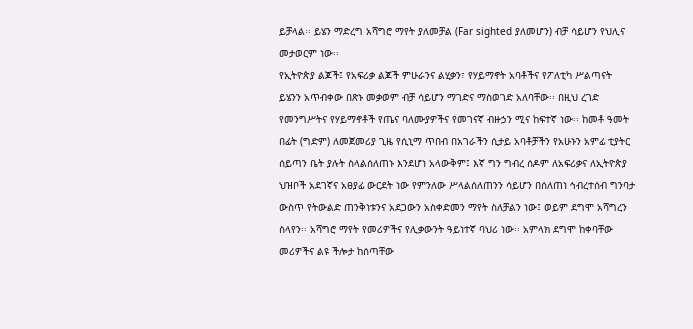ይቻላል፡፡ ይሄን ማድረግ አሻግሮ ማየት ያለመቻል (Far sighted ያለመሆን) ብቻ ሳይሆን የህሊና መታወርም ነው፡፡
የኢትዮጵያ ልጆች፤ የአፍሪቃ ልጆች ምሁራንና ልሂቃን፣ የሃይማኖት አባቶችና የፖለቲካ ሥልጣናት ይሄንን አጥብቀው በጽኑ መቃወም ብቻ ሳይሆን ማገድና ማስወገድ አለባቸው፡፡ በዚህ ረገድ የመንግሥትና የሃይማኖቶች የጤና ባለሙያዎችና የመገናኛ ብዙኃን ሚና ከፍተኛ ነው፡፡ ከመቶ ዓመት በፊት (ግድም) ለመጀመሪያ ጊዜ የሲኒማ ጥበብ በአገራችን ሲታይ አባቶቻችን የአሁኑን አምፊ ቲያትር ሰይጣን ቤት ያሉት ስላልሰለጠኑ እንደሆነ አላውቅም፤ እኛ ግን ግብረ ሰዶም ለአፍሪቃና ለኢትዮጵያ ህዝቦች አደገኛና አፀያፊ ውርደት ነው የምንለው ሥላልሰለጠንን ሳይሆን በሰለጠነ ኅብረተሰብ ግንባታ ውስጥ የትውልድ ጠንቅነቱንና አደጋውን አስቀድመን ማየት ስለቻልን ነው፤ ወይም ደግሞ አሻግረን ስላየን፡፡ አሻግሮ ማየት የመሪዎችና የሊቃውንት ዓይነተኛ ባህሪ ነው፡፡ አምላክ ደግሞ ከቀባቸው መሪዎችና ልዩ ችሎታ ከሰጣቸው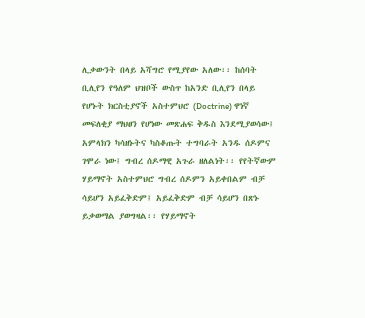ሊቃውንት በላይ አሻግሮ የሚያየው አለው፡፡ ከሰባት ቢሊየን የዓለም ህዝቦች ውስጥ ከአንድ ቢሊየን በላይ የሆኑት ክርስቲያኖች አስተምህሮ (Doctrine) ዋነኛ መፍለቂያ ማህፀን የሆነው መጽሐፍ ቅዱስ እንደሚያወሳው፤ አምላክን ካሳዘኑትና ካስቆጡት ተግባራት አንዱ ሰዶምና ገሞራ ነው፤ ግብረ ሰዶማዊ አጉራ ዘለልነት፡፡ የየትኛውም ሃይማኖት አስተምህሮ ግብረ ሰዶምን አይቀበልም ብቻ ሳይሆን አይፈቅድም፤ አይፈቅድም ብቻ ሳይሆን በጽኑ ይቃወማል ያወግዛል፡፡ የሃይማኖት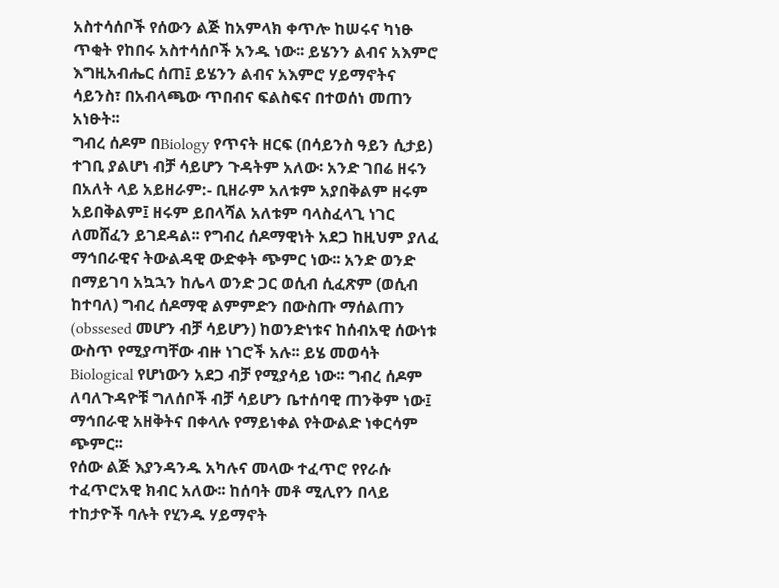አስተሳሰቦች የሰውን ልጅ ከአምላክ ቀጥሎ ከሠሩና ካነፁ ጥቂት የከበሩ አስተሳሰቦች አንዱ ነው፡፡ ይሄንን ልብና አእምሮ እግዚአብሔር ሰጠ፤ ይሄንን ልብና አእምሮ ሃይማኖትና ሳይንስ፣ በአብላጫው ጥበብና ፍልስፍና በተወሰነ መጠን አነፁት፡፡
ግብረ ሰዶም በBiology የጥናት ዘርፍ (በሳይንስ ዓይን ሲታይ) ተገቢ ያልሆነ ብቻ ሳይሆን ጉዳትም አለው፡ አንድ ገበሬ ዘሩን በአለት ላይ አይዘራም:- ቢዘራም አለቱም አያበቅልም ዘሩም አይበቅልም፤ ዘሩም ይበላሻል አለቱም ባላስፈላጊ ነገር ለመሸፈን ይገደዳል፡፡ የግብረ ሰዶማዊነት አደጋ ከዚህም ያለፈ ማኅበራዊና ትውልዳዊ ውድቀት ጭምር ነው፡፡ አንድ ወንድ በማይገባ አኳኋን ከሌላ ወንድ ጋር ወሲብ ሲፈጽም (ወሲብ ከተባለ) ግብረ ሰዶማዊ ልምምድን በውስጡ ማሰልጠን (obssesed መሆን ብቻ ሳይሆን) ከወንድነቱና ከሰብአዊ ሰውነቱ ውስጥ የሚያጣቸው ብዙ ነገሮች አሉ፡፡ ይሄ መወሳት Biological የሆነውን አደጋ ብቻ የሚያሳይ ነው፡፡ ግብረ ሰዶም ለባለጉዳዮቹ ግለሰቦች ብቻ ሳይሆን ቤተሰባዊ ጠንቅም ነው፤ ማኅበራዊ አዘቅትና በቀላሉ የማይነቀል የትውልድ ነቀርሳም ጭምር፡፡
የሰው ልጅ እያንዳንዱ አካሉና መላው ተፈጥሮ የየራሱ ተፈጥሮአዊ ክብር አለው፡፡ ከሰባት መቶ ሚሊየን በላይ ተከታዮች ባሉት የሂንዱ ሃይማኖት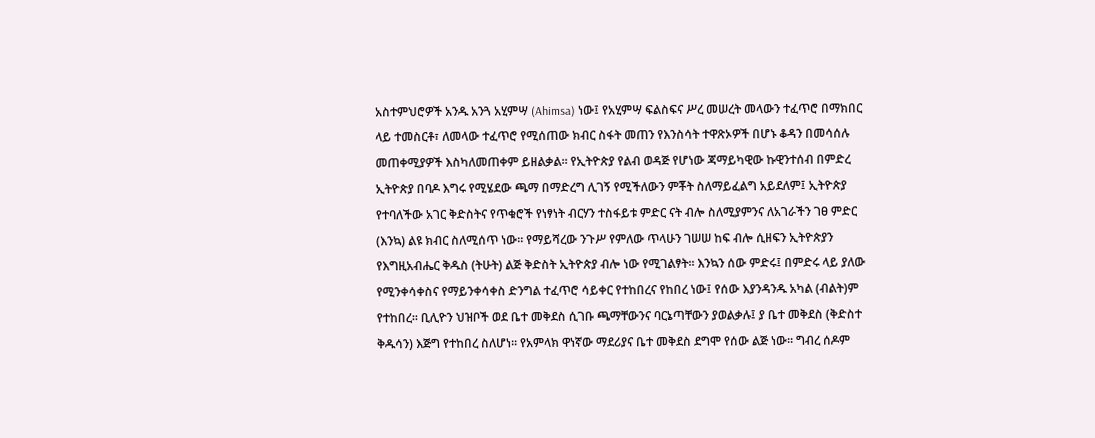አስተምህሮዎች አንዱ አንጓ አሂምሣ (Ahimsa) ነው፤ የአሂምሣ ፍልስፍና ሥረ መሠረት መላውን ተፈጥሮ በማክበር ላይ ተመስርቶ፣ ለመላው ተፈጥሮ የሚሰጠው ክብር ስፋት መጠን የእንስሳት ተዋጽኦዎች በሆኑ ቆዳን በመሳሰሉ መጠቀሚያዎች እስካለመጠቀም ይዘልቃል፡፡ የኢትዮጵያ የልብ ወዳጅ የሆነው ጃማይካዊው ኩዊንተሰብ በምድረ ኢትዮጵያ በባዶ እግሩ የሚሄደው ጫማ በማድረግ ሊገኝ የሚችለውን ምቾት ስለማይፈልግ አይደለም፤ ኢትዮጵያ የተባለችው አገር ቅድስትና የጥቁሮች የነፃነት ብርሃን ተስፋይቱ ምድር ናት ብሎ ስለሚያምንና ለአገራችን ገፀ ምድር (እንኳ) ልዩ ክብር ስለሚሰጥ ነው፡፡ የማይሻረው ንጉሥ የምለው ጥላሁን ገሠሠ ከፍ ብሎ ሲዘፍን ኢትዮጵያን የእግዚአብሔር ቅዱስ (ትሁት) ልጅ ቅድስት ኢትዮጵያ ብሎ ነው የሚገልፃት፡፡ እንኳን ሰው ምድሩ፤ በምድሩ ላይ ያለው የሚንቀሳቀስና የማይንቀሳቀስ ድንግል ተፈጥሮ ሳይቀር የተከበረና የከበረ ነው፤ የሰው እያንዳንዱ አካል (ብልት)ም የተከበረ፡፡ ቢሊዮን ህዝቦች ወደ ቤተ መቅደስ ሲገቡ ጫማቸውንና ባርኔጣቸውን ያወልቃሉ፤ ያ ቤተ መቅደስ (ቅድስተ ቅዱሳን) እጅግ የተከበረ ስለሆነ፡፡ የአምላክ ዋነኛው ማደሪያና ቤተ መቅደስ ደግሞ የሰው ልጅ ነው፡፡ ግብረ ሰዶም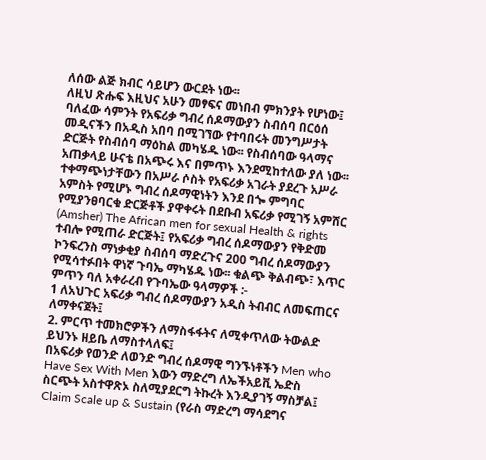ለሰው ልጅ ክብር ሳይሆን ውርደት ነው፡፡
ለዚህ ጽሑፍ እዚህና አሁን መፃፍና መነበብ ምክንያት የሆነው፤ ባለፈው ሳምንት የአፍሪቃ ግብረ ሰዶማውያን ስብሰባ በርዕሰ መዲናችን በአዲስ አበባ በሚገኘው የተባበሩት መንግሥታት ድርጅት የስብሰባ ማዕከል መካሄዱ ነው፡፡ የስብሰባው ዓላማና አጠቃላይ ሁናቴ በአጭሩ እና በምጥኑ እንደሚከተለው ያለ ነው፡፡
ተቀማጭነታቸውን በአሥራ ሶስት የአፍሪቃ አገራት ያደረጉ አሥራ አምስት የሚሆኑ ግብረ ሰዶማዊነትን እንደ በጐ ምግባር የሚያንፀባርቁ ድርጅቶች ያዋቀሩት በደቡብ አፍሪቃ የሚገኝ አምሸር (Amsher) The African men for sexual Health & rights ተብሎ የሚጠራ ድርጅት፤ የአፍሪቃ ግብረ ሰዶማውያን የቅድመ ኮንፍረንስ ማነቃቂያ ስብሰባ ማድረጉና 200 ግብረ ሰዶማውያን የሚሳተፉበት ዋነኛ ጉባኤ ማካሄዱ ነው፡፡ ቁልጭ ቅልብጭ፣ እጥር ምጥን ባለ አቀራረብ የጉባኤው ዓላማዎች :-
1 ለአህጉር አፍሪቃ ግብረ ሰዶማውያን አዲስ ትብብር ለመፍጠርና ለማቀናጀት፤
2. ምርጥ ተመክሮዎችን ለማስፋፋትና ለሚቀጥለው ትውልድ ይህንኑ ዘይቤ ለማስተላለፍ፤
በአፍሪቃ የወንድ ለወንድ ግብረ ሰዶማዊ ግንኙነቶችን Men who Have Sex With Men እውን ማድረግ ለኤችአይቪ ኤድስ ስርጭት አስተዋጽኦ ስለሚያደርግ ትኩረት እንዲያገኝ ማስቻል፤
Claim Scale up & Sustain (የራስ ማድረግ ማሳደግና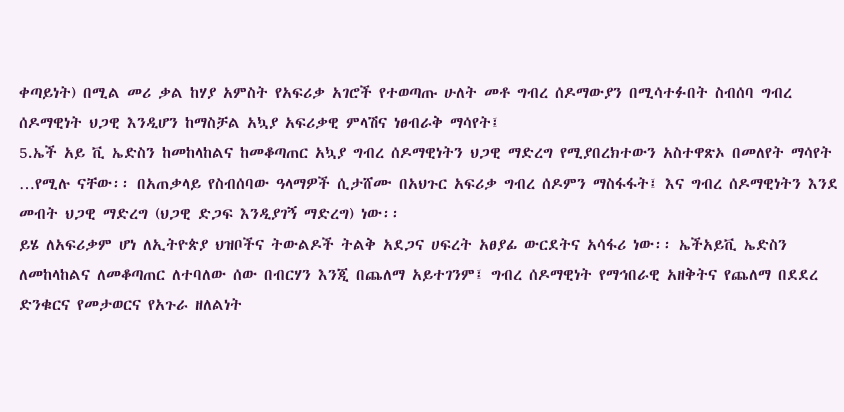ቀጣይነት) በሚል መሪ ቃል ከሃያ አምስት የአፍሪቃ አገሮች የተወጣጡ ሁለት መቶ ግብረ ሰዶማውያን በሚሳተፉበት ስብሰባ ግብረ ሰዶማዊነት ህጋዊ እንዲሆን ከማስቻል አኳያ አፍሪቃዊ ምላሽና ነፀብራቅ ማሳየት፤
5.ኤች አይ ቪ ኤድስን ከመከላከልና ከመቆጣጠር አኳያ ግብረ ሰዶማዊነትን ህጋዊ ማድረግ የሚያበረክተውን አስተዋጽኦ በመለየት ማሳየት …የሚሉ ናቸው፡፡ በአጠቃላይ የስብሰባው ዓላማዎች ሲታሸሙ በአህጉር አፍሪቃ ግብረ ሰዶምን ማስፋፋት፤ እና ግብረ ሰዶማዊነትን እንደ መብት ህጋዊ ማድረግ (ህጋዊ ድጋፍ እንዲያገኝ ማድረግ) ነው፡፡
ይሄ ለአፍሪቃም ሆነ ለኢትዮጵያ ህዝቦችና ትውልዶች ትልቅ አደጋና ሀፍረት አፀያፊ ውርደትና አሳፋሪ ነው፡፡ ኤችአይቪ ኤድስን ለመከላከልና ለመቆጣጠር ለተባለው ሰው በብርሃን እንጂ በጨለማ አይተገንም፤ ግብረ ሰዶማዊነት የማኅበራዊ አዘቅትና የጨለማ በደደረ ድንቁርና የመታወርና የአጉራ ዘለልነት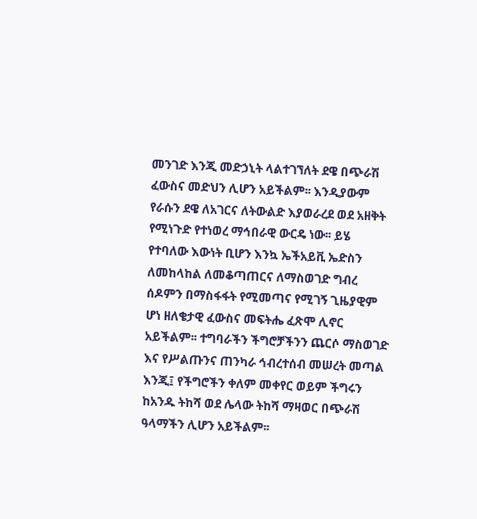መንገድ እንጂ መድኃኒት ላልተገኘለት ደዌ በጭራሽ ፈውስና መድህን ሊሆን አይችልም፡፡ እንዲያውም የራሱን ደዌ ለአገርና ለትውልድ እያወራረደ ወደ አዘቅት የሚነጉድ የተነወረ ማኅበራዊ ውርዴ ነው፡፡ ይሄ የተባለው እውነት ቢሆን እንኳ ኤችአይቪ ኤድስን ለመከላከል ለመቆጣጠርና ለማስወገድ ግብረ ሰዶምን በማስፋፋት የሚመጣና የሚገኝ ጊዜያዊም ሆነ ዘለቄታዊ ፈውስና መፍትሔ ፈጽሞ ሊኖር አይችልም፡፡ ተግባራችን ችግሮቻችንን ጨርሶ ማስወገድ እና የሥልጡንና ጠንካራ ኅብረተሰብ መሠረት መጣል እንጂ፤ የችግሮችን ቀለም መቀየር ወይም ችግሩን ከአንዱ ትከሻ ወደ ሌላው ትከሻ ማዛወር በጭራሽ ዓላማችን ሊሆን አይችልም፡፡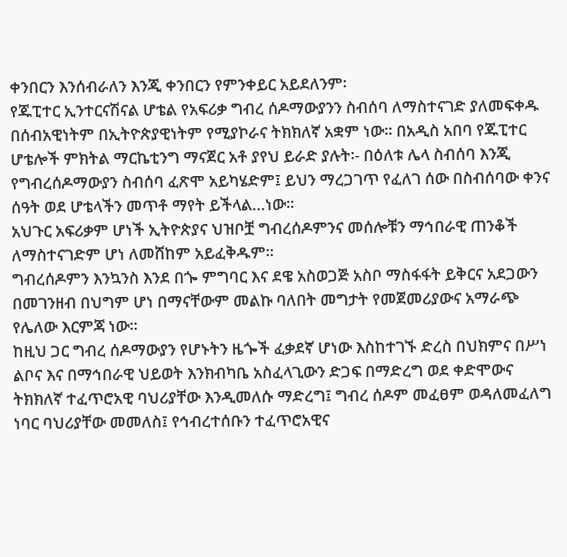ቀንበርን እንሰብራለን እንጂ ቀንበርን የምንቀይር አይደለንም፡
የጁፒተር ኢንተርናሽናል ሆቴል የአፍሪቃ ግብረ ሰዶማውያንን ስብሰባ ለማስተናገድ ያለመፍቀዱ በሰብአዊነትም በኢትዮጵያዊነትም የሚያኮራና ትክክለኛ አቋም ነው፡፡ በአዲስ አበባ የጁፒተር ሆቴሎች ምክትል ማርኬቲንግ ማናጀር አቶ ያየህ ይራድ ያሉት፡- በዕለቱ ሌላ ስብሰባ እንጂ የግብረሰዶማውያን ስብሰባ ፈጽሞ አይካሄድም፤ ይህን ማረጋገጥ የፈለገ ሰው በስብሰባው ቀንና ሰዓት ወደ ሆቴላችን መጥቶ ማየት ይችላል…ነው፡፡
አህጉር አፍሪቃም ሆነች ኢትዮጵያና ህዝቦቿ ግብረሰዶምንና መሰሎቹን ማኅበራዊ ጠንቆች ለማስተናገድም ሆነ ለመሸከም አይፈቅዱም፡፡
ግብረሰዶምን እንኳንስ እንደ በጐ ምግባር እና ደዌ አስወጋጅ አስቦ ማስፋፋት ይቅርና አደጋውን በመገንዘብ በህግም ሆነ በማናቸውም መልኩ ባለበት መግታት የመጀመሪያውና አማራጭ የሌለው እርምጃ ነው፡፡
ከዚህ ጋር ግብረ ሰዶማውያን የሆኑትን ዜጐች ፈቃደኛ ሆነው እስከተገኙ ድረስ በህክምና በሥነ ልቦና እና በማኅበራዊ ህይወት እንክብካቤ አስፈላጊውን ድጋፍ በማድረግ ወደ ቀድሞውና ትክክለኛ ተፈጥሮአዊ ባህሪያቸው እንዲመለሱ ማድረግ፤ ግብረ ሰዶም መፈፀም ወዳለመፈለግ ነባር ባህሪያቸው መመለስ፤ የኅብረተሰቡን ተፈጥሮአዊና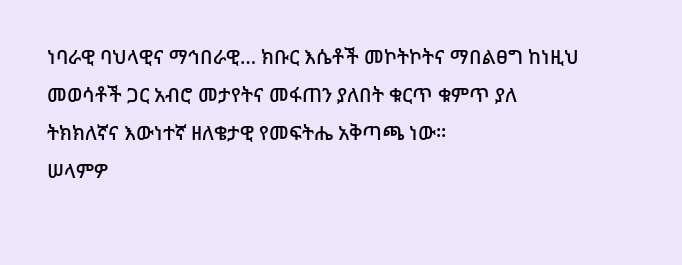ነባራዊ ባህላዊና ማኅበራዊ… ክቡር እሴቶች መኮትኮትና ማበልፀግ ከነዚህ መወሳቶች ጋር አብሮ መታየትና መፋጠን ያለበት ቁርጥ ቁምጥ ያለ ትክክለኛና እውነተኛ ዘለቄታዊ የመፍትሔ አቅጣጫ ነው፡፡
ሠላምዎ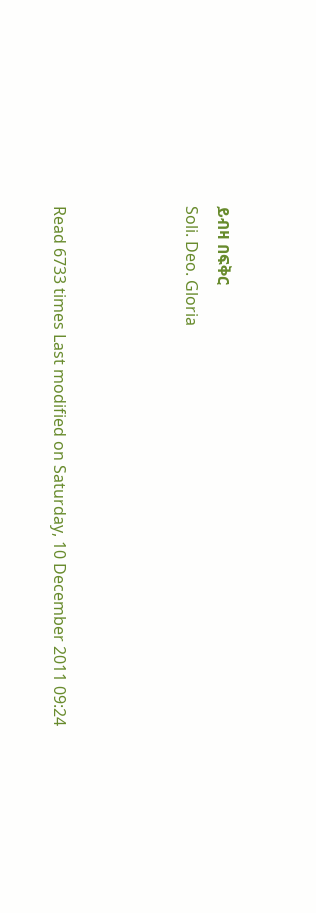ይብዛ በፍቅር
Soli. Deo. Gloria



Read 6733 times Last modified on Saturday, 10 December 2011 09:24